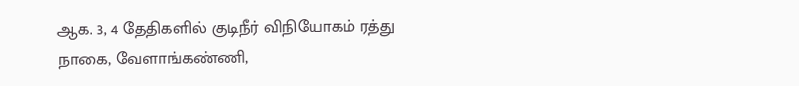ஆக. 3, 4 தேதிகளில் குடிநீர் விநியோகம் ரத்து
நாகை, வேளாங்கண்ணி,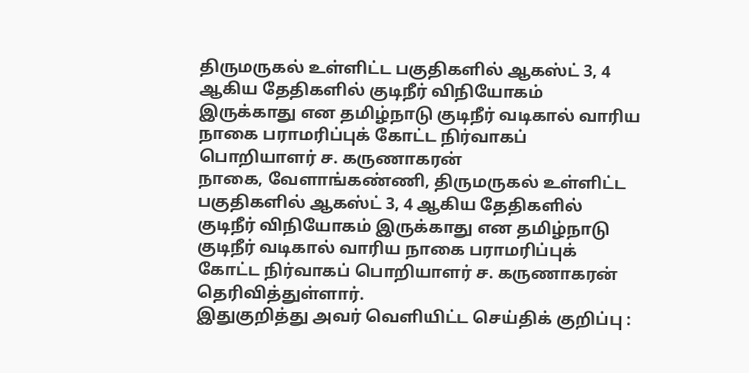திருமருகல் உள்ளிட்ட பகுதிகளில் ஆகஸ்ட் 3, 4 ஆகிய தேதிகளில் குடிநீர் விநியோகம் இருக்காது என தமிழ்நாடு குடிநீர் வடிகால் வாரிய நாகை பராமரிப்புக் கோட்ட நிர்வாகப் பொறியாளர் ச. கருணாகரன்
நாகை, வேளாங்கண்ணி, திருமருகல் உள்ளிட்ட பகுதிகளில் ஆகஸ்ட் 3, 4 ஆகிய தேதிகளில் குடிநீர் விநியோகம் இருக்காது என தமிழ்நாடு குடிநீர் வடிகால் வாரிய நாகை பராமரிப்புக் கோட்ட நிர்வாகப் பொறியாளர் ச. கருணாகரன் தெரிவித்துள்ளார்.
இதுகுறித்து அவர் வெளியிட்ட செய்திக் குறிப்பு :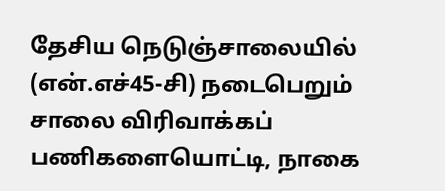தேசிய நெடுஞ்சாலையில் (என்.எச்45-சி) நடைபெறும் சாலை விரிவாக்கப் பணிகளையொட்டி, நாகை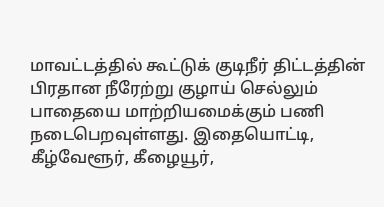மாவட்டத்தில் கூட்டுக் குடிநீர் திட்டத்தின் பிரதான நீரேற்று குழாய் செல்லும் பாதையை மாற்றியமைக்கும் பணி நடைபெறவுள்ளது. இதையொட்டி, கீழ்வேளூர், கீழையூர்,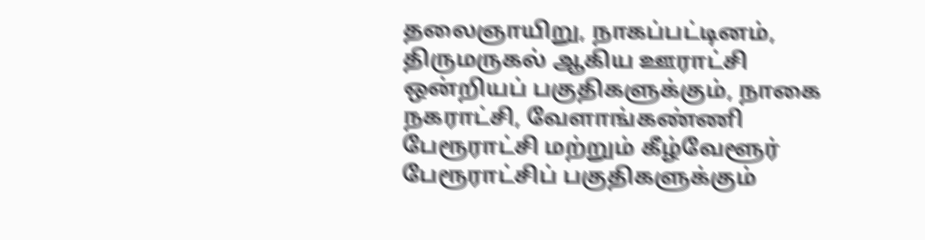தலைஞாயிறு, நாகப்பட்டினம், திருமருகல் ஆகிய ஊராட்சி ஒன்றியப் பகுதிகளுக்கும், நாகை நகராட்சி, வேளாங்கண்ணி பேரூராட்சி மற்றும் கீழ்வேளூர் பேரூராட்சிப் பகுதிகளுக்கும்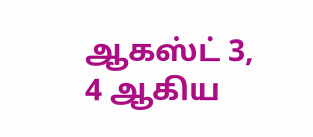ஆகஸ்ட் 3, 4 ஆகிய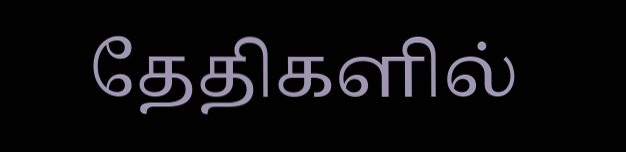தேதிகளில்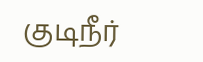குடிநீர்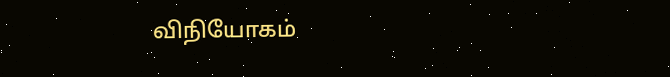விநியோகம்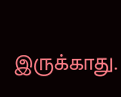இருக்காது.